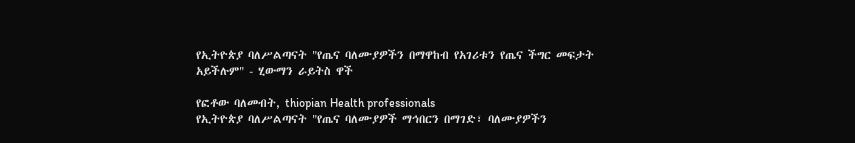የኢትዮጵያ ባለሥልጣናት "የጤና ባለሙያዎችን በማዋከብ የአገሪቱን የጤና ችግር መፍታት አይችሉም" - ሂውማን ራይትስ ዋች

የፎቶው ባለመብት, thiopian Health professionals
የኢትዮጵያ ባለሥልጣናት "የጤና ባለሙያዎች ማኅበርን በማገድ፣ ባለሙያዎችን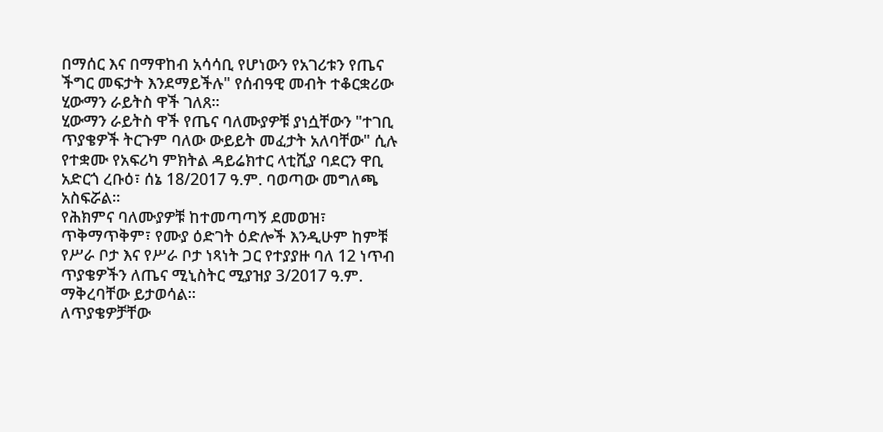በማሰር እና በማዋከብ አሳሳቢ የሆነውን የአገሪቱን የጤና ችግር መፍታት እንደማይችሉ" የሰብዓዊ መብት ተቆርቋሪው ሂውማን ራይትስ ዋች ገለጸ።
ሂውማን ራይትስ ዋች የጤና ባለሙያዎቹ ያነሷቸውን "ተገቢ ጥያቄዎች ትርጉም ባለው ውይይት መፈታት አለባቸው" ሲሉ የተቋሙ የአፍሪካ ምክትል ዳይሬክተር ላቲሺያ ባደርን ዋቢ አድርጎ ረቡዕ፣ ሰኔ 18/2017 ዓ.ም. ባወጣው መግለጫ አስፍሯል።
የሕክምና ባለሙያዎቹ ከተመጣጣኝ ደመወዝ፣ ጥቅማጥቅም፣ የሙያ ዕድገት ዕድሎች እንዲሁም ከምቹ የሥራ ቦታ እና የሥራ ቦታ ነጻነት ጋር የተያያዙ ባለ 12 ነጥብ ጥያቄዎችን ለጤና ሚኒስትር ሚያዝያ 3/2017 ዓ.ም. ማቅረባቸው ይታወሳል።
ለጥያቄዎቻቸው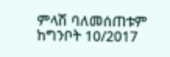ምላሽ ባለመሰጠቱም ከግንቦት 10/2017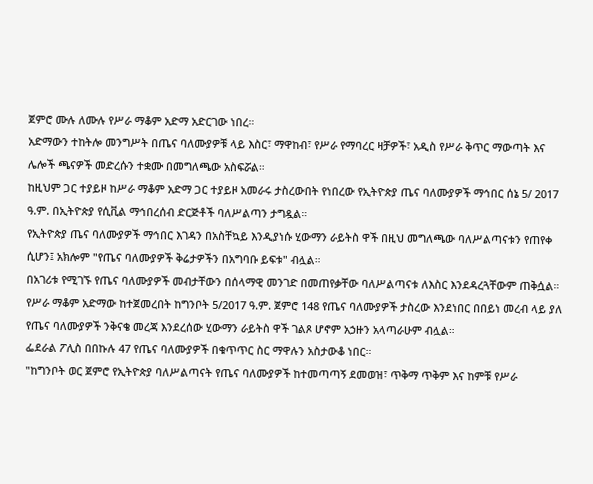ጀምሮ ሙሉ ለሙሉ የሥራ ማቆም አድማ አድርገው ነበረ።
አድማውን ተከትሎ መንግሥት በጤና ባለሙያዎቹ ላይ እስር፣ ማዋከብ፣ የሥራ የማባረር ዛቻዎች፣ አዲስ የሥራ ቅጥር ማውጣት እና ሌሎች ጫናዎች መድረሱን ተቋሙ በመግለጫው አስፍሯል።
ከዚህም ጋር ተያይዞ ከሥራ ማቆም አድማ ጋር ተያይዞ አመራሩ ታስረውበት የነበረው የኢትዮጵያ ጤና ባለሙያዎች ማኅበር ሰኔ 5/ 2017 ዓ.ም. በኢትዮጵያ የሲቪል ማኅበረሰብ ድርጅቶች ባለሥልጣን ታግዷል።
የኢትዮጵያ ጤና ባለሙያዎች ማኅበር እገዳን በአስቸኳይ እንዲያነሱ ሂውማን ራይትስ ዋች በዚህ መግለጫው ባለሥልጣናቱን የጠየቀ ሲሆን፤ አክሎም "የጤና ባለሙያዎች ቅሬታዎችን በአግባቡ ይፍቱ" ብሏል።
በአገሪቱ የሚገኙ የጤና ባለሙያዎች መብታቸውን በሰላማዊ መንገድ በመጠየቃቸው ባለሥልጣናቱ ለእስር እንደዳረጓቸውም ጠቅሷል።
የሥራ ማቆም አድማው ከተጀመረበት ከግንቦት 5/2017 ዓ.ም. ጀምሮ 148 የጤና ባለሙያዎች ታስረው እንደነበር በበይነ መረብ ላይ ያለ የጤና ባለሙያዎች ንቅናቄ መረጃ እንደረሰው ሂውማን ራይትስ ዋች ገልጾ ሆኖም አኃዙን አላጣራሁም ብሏል።
ፌደራል ፖሊስ በበኩሉ 47 የጤና ባለሙያዎች በቁጥጥር ስር ማዋሉን አስታውቆ ነበር።
"ከግንቦት ወር ጀምሮ የኢትዮጵያ ባለሥልጣናት የጤና ባለሙያዎች ከተመጣጣኝ ደመወዝ፣ ጥቅማ ጥቅም እና ከምቹ የሥራ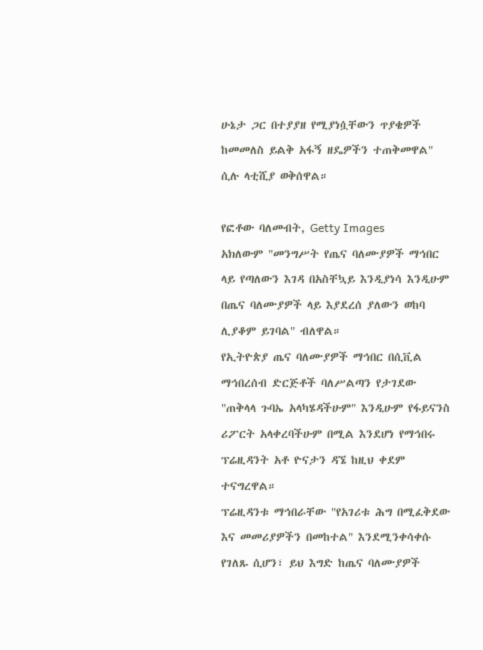ሁኔታ ጋር በተያያዘ የሚያነሷቸውን ጥያቄዎች ከመመለስ ይልቅ አፋኝ ዘዴዎችን ተጠቅመዋል" ሲሉ ላቲሺያ ወቅሰዋል።

የፎቶው ባለመብት, Getty Images
አክለውም "መንግሥት የጤና ባለሙያዎች ማኅበር ላይ የጣለውን እገዳ በአስቸኳይ እንዲያነሳ እንዲሁም በጤና ባለሙያዎች ላይ እያደረሰ ያለውን ወከባ ሊያቆም ይገባል" ብለዋል።
የኢትዮጵያ ጤና ባለሙያዎች ማኅበር በሲቪል ማኅበረሰብ ድርጅቶች ባለሥልጣን የታገደው "ጠቅላላ ጉባኤ አላካሄዳችሁም" እንዲሁም የፋይናንስ ሪፖርት አላቀረባችሁም በሚል እንደሆነ የማኅበሩ ፕሬዚዳንት አቶ ዮናታን ዳኜ ከዚህ ቀደም ተናግረዋል።
ፕሬዚዳንቱ ማኅበራቸው "የአገሪቱ ሕግ በሚፈቅደው እና መመሪያዎችን በመከተል" እንደሚንቀሳቀሱ የገለጹ ሲሆን፣ ይህ እግድ ከጤና ባለሙያዎች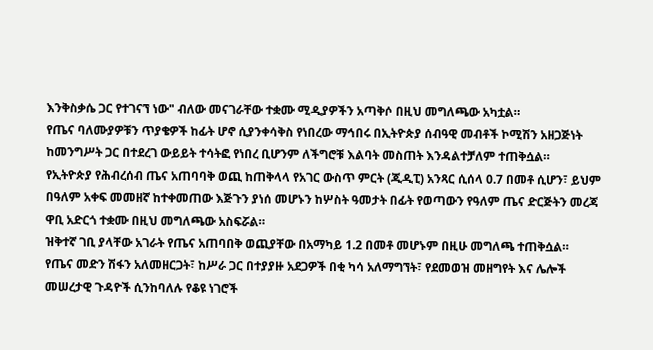እንቅስቃሴ ጋር የተገናኘ ነው" ብለው መናገራቸው ተቋሙ ሚዲያዎችን አጣቅሶ በዚህ መግለጫው አካቷል።
የጤና ባለሙያዎቹን ጥያቄዎች ከፊት ሆኖ ሲያንቀሳቅስ የነበረው ማኅበሩ በኢትዮጵያ ሰብዓዊ መብቶች ኮሚሽን አዘጋጅነት ከመንግሥት ጋር በተደረገ ውይይት ተሳትፎ የነበረ ቢሆንም ለችግሮቹ እልባት መስጠት እንዳልተቻለም ተጠቅሷል።
የኢትዮጵያ የሕብረሰብ ጤና አጠባባቅ ወጪ ከጠቅላላ የአገር ውስጥ ምርት (ጂዲፒ) አንጻር ሲሰላ 0.7 በመቶ ሲሆን፣ ይህም በዓለም አቀፍ መመዘኛ ከተቀመጠው እጅጉን ያነሰ መሆኑን ከሦስት ዓመታት በፊት የወጣውን የዓለም ጤና ድርጅትን መረጃ ዋቢ አድርጎ ተቋሙ በዚህ መግለጫው አስፍሯል።
ዝቅተኛ ገቢ ያላቸው አገራት የጤና አጠባበቅ ወጪያቸው በአማካይ 1.2 በመቶ መሆኑም በዚሁ መግለጫ ተጠቅሷል።
የጤና መድን ሽፋን አለመዘርጋት፣ ከሥራ ጋር በተያያዙ አደጋዎች በቂ ካሳ አለማግኘት፣ የደመወዝ መዘግየት እና ሌሎች መሠረታዊ ጉዳዮች ሲንከባለሉ የቆዩ ነገሮች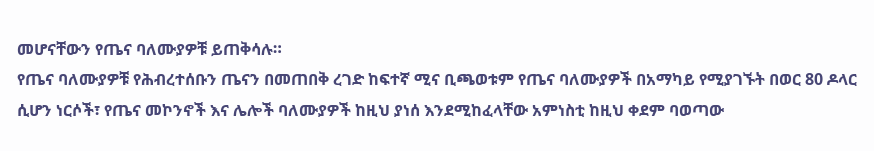መሆናቸውን የጤና ባለሙያዎቹ ይጠቅሳሉ።
የጤና ባለሙያዎቹ የሕብረተሰቡን ጤናን በመጠበቅ ረገድ ከፍተኛ ሚና ቢጫወቱም የጤና ባለሙያዎች በአማካይ የሚያገኙት በወር 80 ዶላር ሲሆን ነርሶች፣ የጤና መኮንኖች እና ሌሎች ባለሙያዎች ከዚህ ያነሰ እንደሚከፈላቸው አምነስቲ ከዚህ ቀደም ባወጣው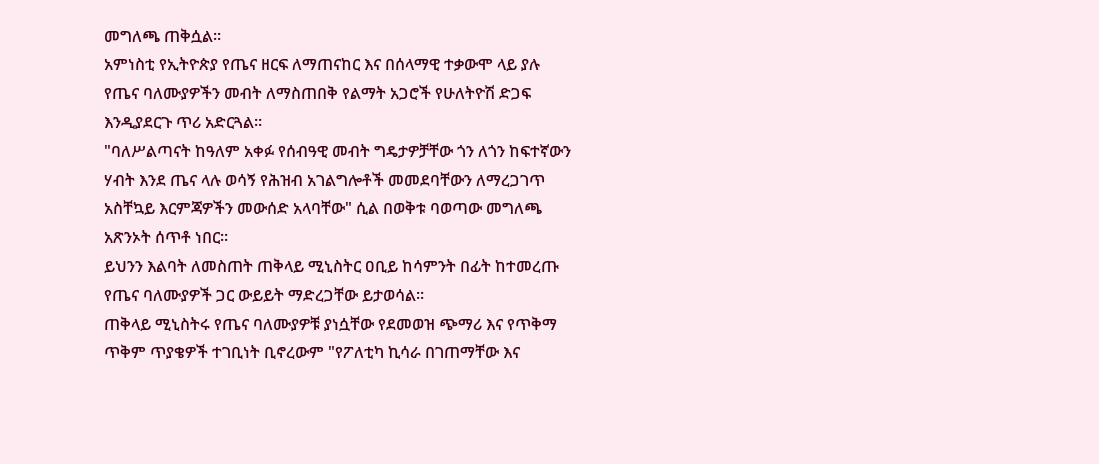መግለጫ ጠቅሷል።
አምነስቲ የኢትዮጵያ የጤና ዘርፍ ለማጠናከር እና በሰላማዊ ተቃውሞ ላይ ያሉ የጤና ባለሙያዎችን መብት ለማስጠበቅ የልማት አጋሮች የሁለትዮሽ ድጋፍ እንዲያደርጉ ጥሪ አድርጓል።
"ባለሥልጣናት ከዓለም አቀፉ የሰብዓዊ መብት ግዴታዎቻቸው ጎን ለጎን ከፍተኛውን ሃብት እንደ ጤና ላሉ ወሳኝ የሕዝብ አገልግሎቶች መመደባቸውን ለማረጋገጥ አስቸኳይ እርምጃዎችን መውሰድ አላባቸው" ሲል በወቅቱ ባወጣው መግለጫ አጽንኦት ሰጥቶ ነበር።
ይህንን እልባት ለመስጠት ጠቅላይ ሚኒስትር ዐቢይ ከሳምንት በፊት ከተመረጡ የጤና ባለሙያዎች ጋር ውይይት ማድረጋቸው ይታወሳል።
ጠቅላይ ሚኒስትሩ የጤና ባለሙያዎቹ ያነሷቸው የደመወዝ ጭማሪ እና የጥቅማ ጥቅም ጥያቄዎች ተገቢነት ቢኖረውም "የፖለቲካ ኪሳራ በገጠማቸው እና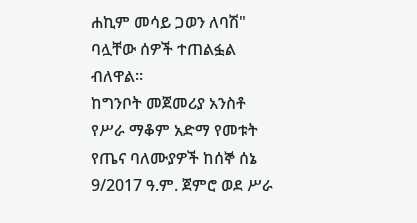ሐኪም መሳይ ጋወን ለባሽ" ባሏቸው ሰዎች ተጠልፏል ብለዋል።
ከግንቦት መጀመሪያ አንስቶ የሥራ ማቆም አድማ የመቱት የጤና ባለሙያዎች ከሰኞ ሰኔ 9/2017 ዓ.ም. ጀምሮ ወደ ሥራ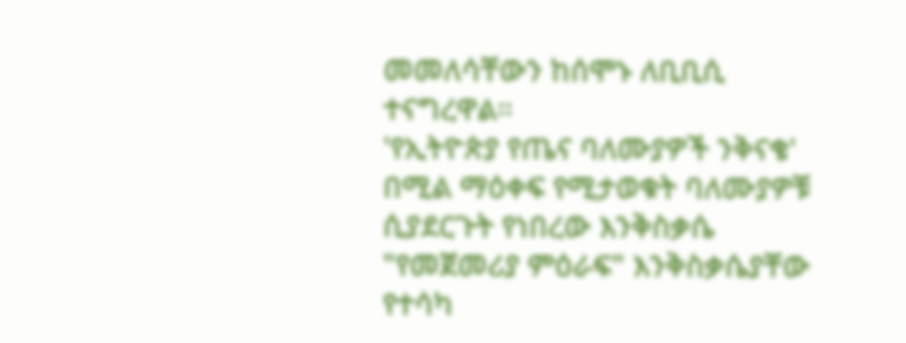መመለሳቸውን ከሰሞኑ ለቢቢሲ ተናግረዋል።
'የኢትዮጵያ የጤና ባለሙያዎች ንቅናቄ' በሚል ማዕቀፍ የሚታወቁት ባለሙያዎቹ ሲያደርጉት የነበረው እንቅስቃሴ "የመጀመሪያ ምዕራፍ" እንቅስቃሴያቸው የተሳካ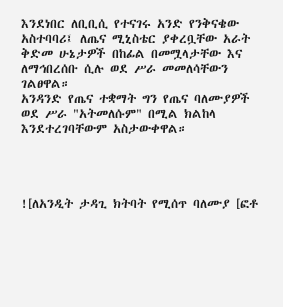እንደነበር ለቢቢሲ የተናገሩ አንድ የንቅናቄው አስተባባሪ፤ ለጤና ሚኒስቴር ያቀረቧቸው አራት ቅድመ ሁኔታዎች በከፊል በመሟላታቸው እና ለማኅበረሰቡ ሲሉ ወደ ሥራ መመለሳቸውን ገልፀዋል።
አንዳንድ የጤና ተቋማት ግን የጤና ባለሙያዎች ወደ ሥራ "አትመለሱም" በሚል ክልከላ እንደተረገባቸውም አስታውቀዋል።




![ለአንዲት ታዳጊ ክትባት የሚሰጥ ባለሙያ [ፎቶ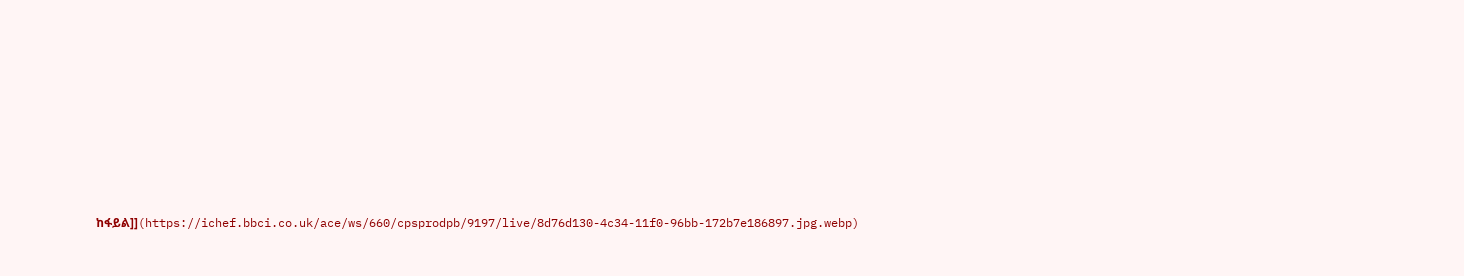ከፋይል]](https://ichef.bbci.co.uk/ace/ws/660/cpsprodpb/9197/live/8d76d130-4c34-11f0-96bb-172b7e186897.jpg.webp)